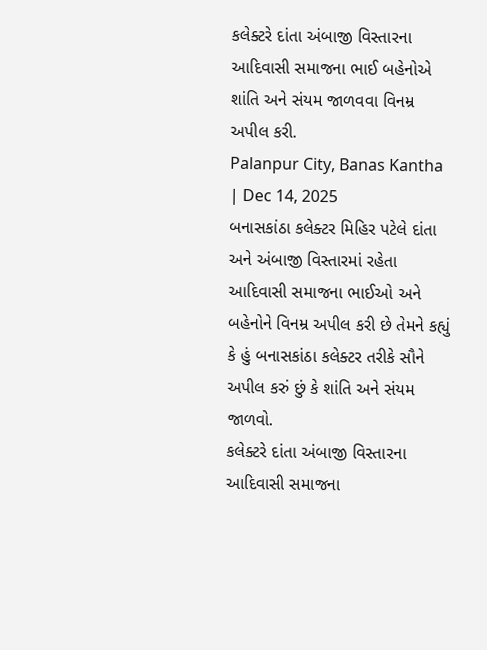કલેક્ટરે દાંતા અંબાજી વિસ્તારના આદિવાસી સમાજના ભાઈ બહેનોએ શાંતિ અને સંયમ જાળવવા વિનમ્ર અપીલ કરી.
Palanpur City, Banas Kantha | Dec 14, 2025
બનાસકાંઠા કલેક્ટર મિહિર પટેલે દાંતા અને અંબાજી વિસ્તારમાં રહેતા આદિવાસી સમાજના ભાઈઓ અને બહેનોને વિનમ્ર અપીલ કરી છે તેમને કહ્યું કે હું બનાસકાંઠા કલેક્ટર તરીકે સૌને અપીલ કરું છું કે શાંતિ અને સંયમ જાળવો.
કલેક્ટરે દાંતા અંબાજી વિસ્તારના આદિવાસી સમાજના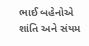ભાઈ બહેનોએ શાંતિ અને સંયમ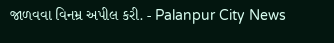જાળવવા વિનમ્ર અપીલ કરી. - Palanpur City News